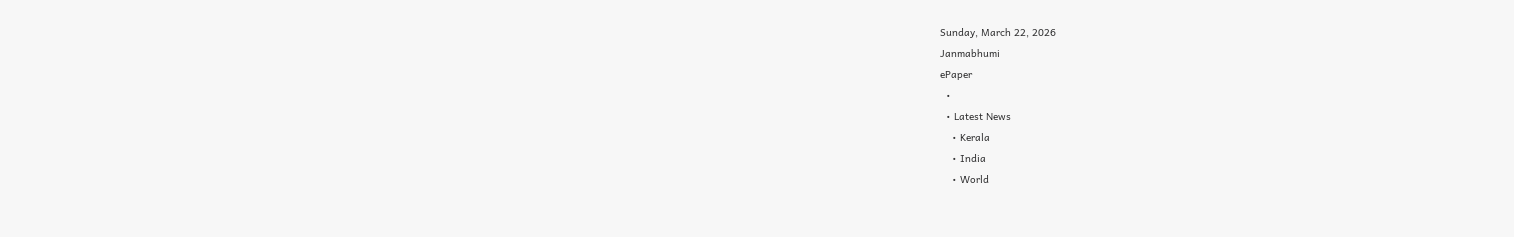Sunday, March 22, 2026
Janmabhumi
ePaper
  •
  • Latest News
    • Kerala
    • India
    • World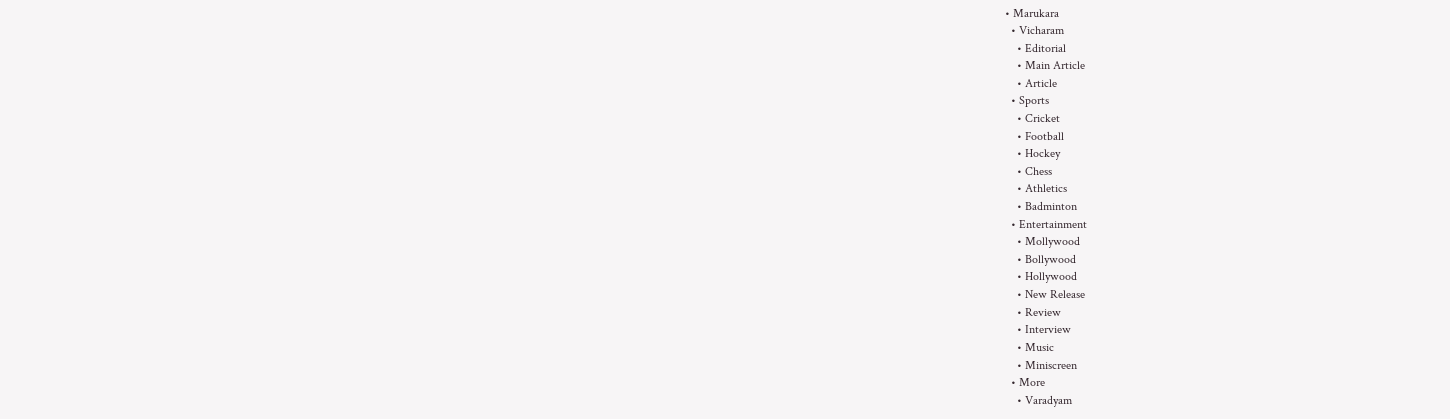• Marukara
  • Vicharam
    • Editorial
    • Main Article
    • Article
  • Sports
    • Cricket
    • Football
    • Hockey
    • Chess
    • Athletics
    • Badminton
  • Entertainment
    • Mollywood
    • Bollywood
    • Hollywood
    • New Release
    • Review
    • Interview
    • Music
    • Miniscreen
  • More
    • Varadyam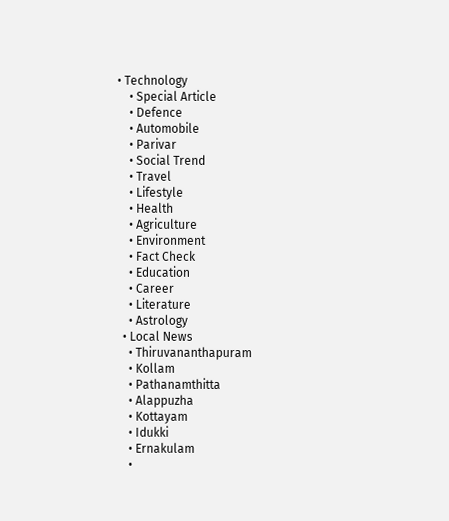• Technology
    • Special Article
    • Defence
    • Automobile
    • Parivar
    • Social Trend
    • Travel
    • Lifestyle
    • Health
    • Agriculture
    • Environment
    • Fact Check
    • Education
    • Career
    • Literature
    • Astrology
  • Local News
    • Thiruvananthapuram
    • Kollam
    • Pathanamthitta
    • Alappuzha
    • Kottayam
    • Idukki
    • Ernakulam
    •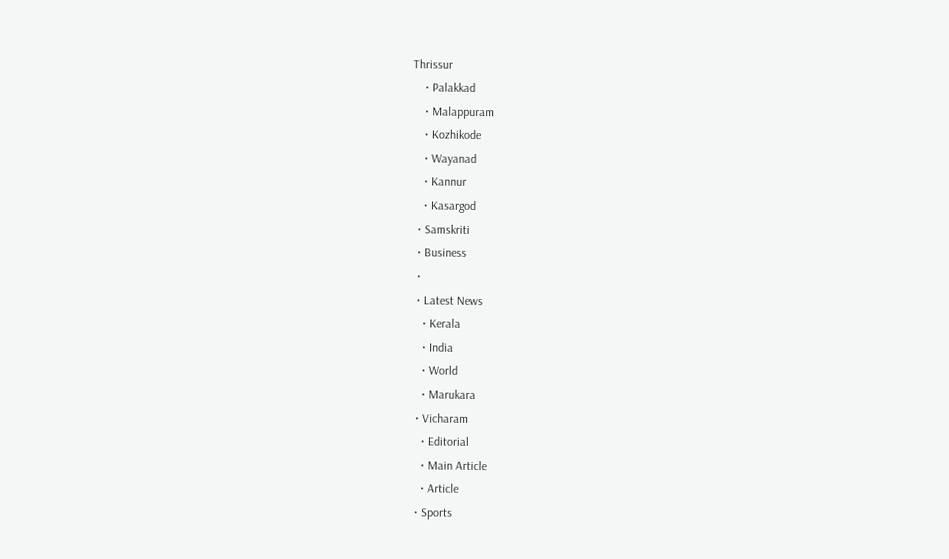Thrissur
    • Palakkad
    • Malappuram
    • Kozhikode
    • Wayanad
    • Kannur
    • Kasargod
  • Samskriti
  • Business
  •
  • Latest News
    • Kerala
    • India
    • World
    • Marukara
  • Vicharam
    • Editorial
    • Main Article
    • Article
  • Sports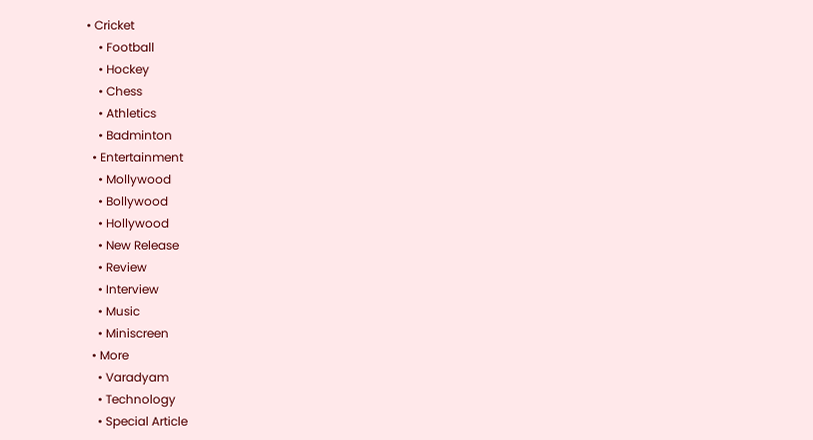• Cricket
    • Football
    • Hockey
    • Chess
    • Athletics
    • Badminton
  • Entertainment
    • Mollywood
    • Bollywood
    • Hollywood
    • New Release
    • Review
    • Interview
    • Music
    • Miniscreen
  • More
    • Varadyam
    • Technology
    • Special Article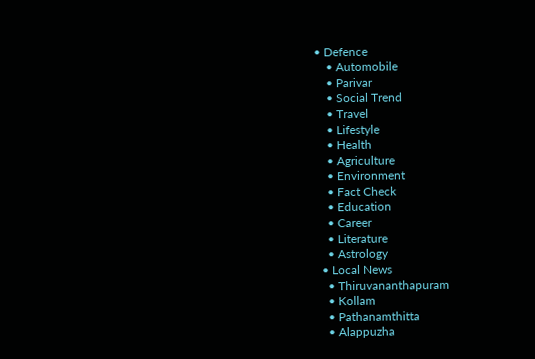• Defence
    • Automobile
    • Parivar
    • Social Trend
    • Travel
    • Lifestyle
    • Health
    • Agriculture
    • Environment
    • Fact Check
    • Education
    • Career
    • Literature
    • Astrology
  • Local News
    • Thiruvananthapuram
    • Kollam
    • Pathanamthitta
    • Alappuzha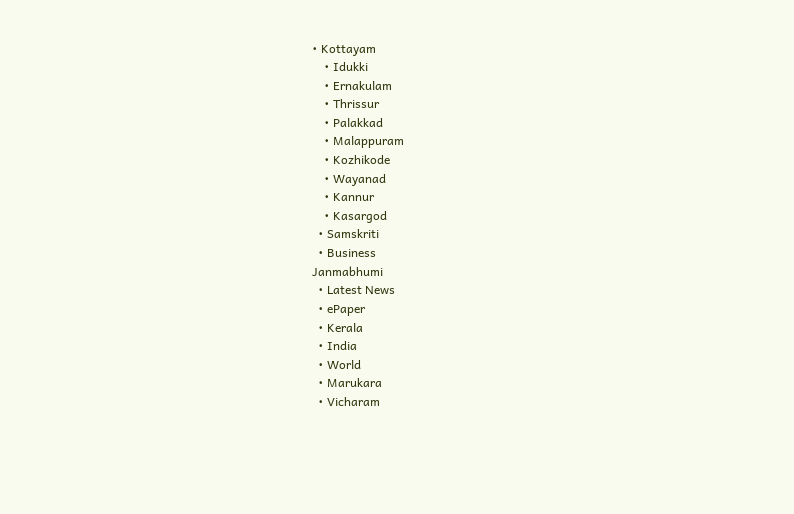• Kottayam
    • Idukki
    • Ernakulam
    • Thrissur
    • Palakkad
    • Malappuram
    • Kozhikode
    • Wayanad
    • Kannur
    • Kasargod
  • Samskriti
  • Business
Janmabhumi
  • Latest News
  • ePaper
  • Kerala
  • India
  • World
  • Marukara
  • Vicharam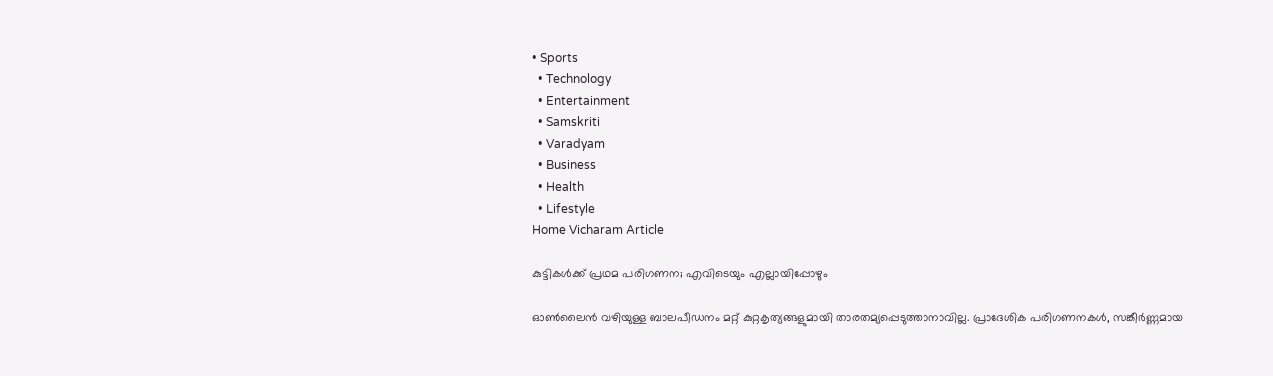• Sports
  • Technology
  • Entertainment
  • Samskriti
  • Varadyam
  • Business
  • Health
  • Lifestyle
Home Vicharam Article

കുട്ടികള്‍ക്ക് പ്രഥമ പരിഗണന; എവിടെയും എല്ലായിപ്പോഴും

ഓണ്‍ലൈന്‍ വഴിയുള്ള ബാലപീഡനം മറ്റ് കുറ്റകൃത്യങ്ങളുമായി താരതമ്യപ്പെടുത്താനാവില്ല. പ്രാദേശിക പരിഗണനകള്‍, സങ്കീര്‍ണ്ണമായ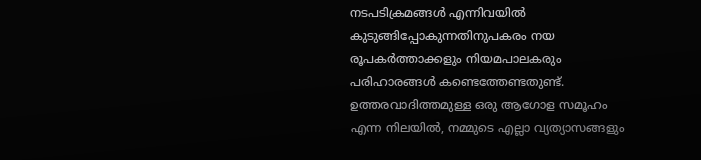നടപടിക്രമങ്ങള്‍ എന്നിവയില്‍ കുടുങ്ങിപ്പോകുന്നതിനുപകരം നയ രൂപകര്‍ത്താക്കളും നിയമപാലകരും പരിഹാരങ്ങള്‍ കണ്ടെത്തേണ്ടതുണ്ട്. ഉത്തരവാദിത്തമുള്ള ഒരു ആഗോള സമൂഹം എന്ന നിലയില്‍, നമ്മുടെ എല്ലാ വ്യത്യാസങ്ങളും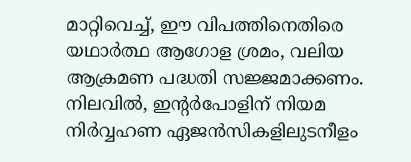മാറ്റിവെച്ച്, ഈ വിപത്തിനെതിരെ യഥാര്‍ത്ഥ ആഗോള ശ്രമം, വലിയ ആക്രമണ പദ്ധതി സജ്ജമാക്കണം. നിലവില്‍, ഇന്റര്‍പോളിന് നിയമ നിര്‍വ്വഹണ ഏജന്‍സികളിലുടനീളം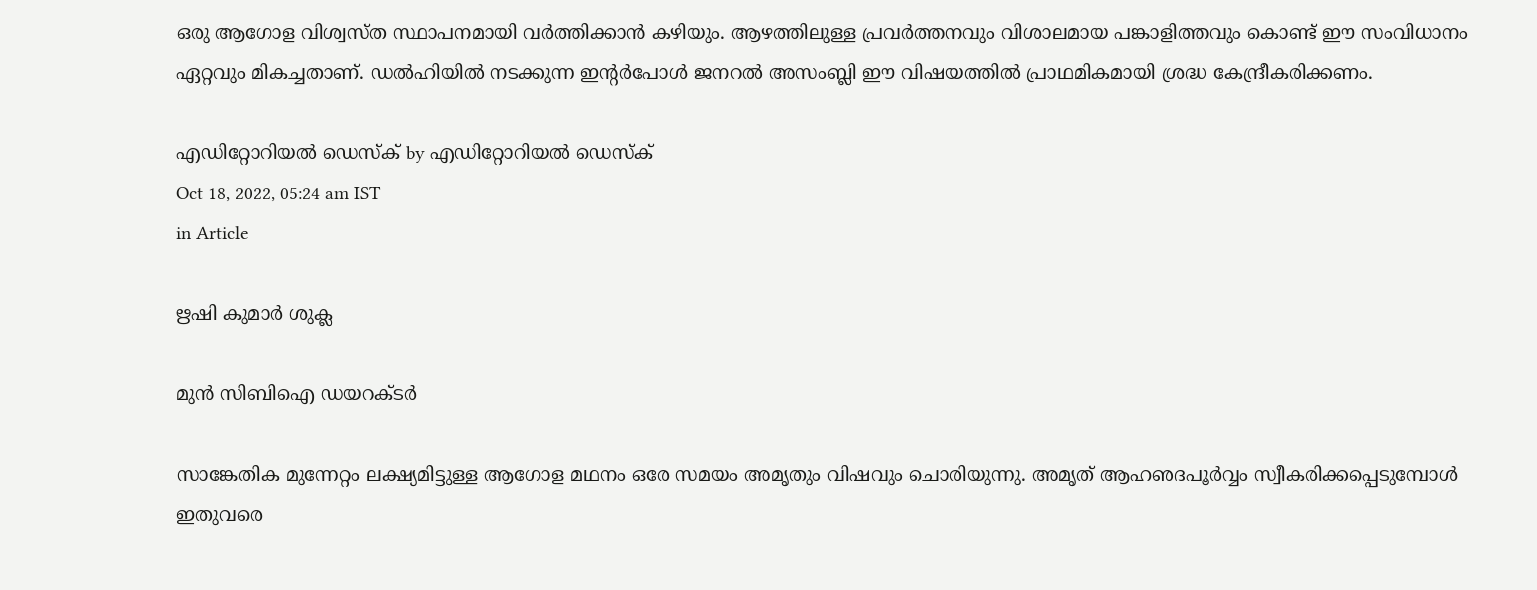ഒരു ആഗോള വിശ്വസ്ത സ്ഥാപനമായി വര്‍ത്തിക്കാന്‍ കഴിയും. ആഴത്തിലുള്ള പ്രവര്‍ത്തനവും വിശാലമായ പങ്കാളിത്തവും കൊണ്ട് ഈ സംവിധാനം ഏറ്റവും മികച്ചതാണ്. ഡല്‍ഹിയില്‍ നടക്കുന്ന ഇന്റര്‍പോള്‍ ജനറല്‍ അസംബ്ലി ഈ വിഷയത്തില്‍ പ്രാഥമികമായി ശ്രദ്ധ കേന്ദ്രീകരിക്കണം.

എഡിറ്റോറിയൽ ഡെസ്ക് by എഡിറ്റോറിയൽ ഡെസ്ക്
Oct 18, 2022, 05:24 am IST
in Article

ഋഷി കുമാര്‍ ശുക്ല

മുന്‍ സിബിഐ ഡയറക്ടര്‍

സാങ്കേതിക മുന്നേറ്റം ലക്ഷ്യമിട്ടുള്ള ആഗോള മഥനം ഒരേ സമയം അമൃതും വിഷവും ചൊരിയുന്നു. അമൃത് ആഹഌദപൂര്‍വ്വം സ്വീകരിക്കപ്പെടുമ്പോള്‍ ഇതുവരെ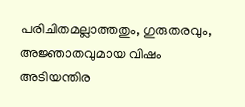പരിചിതമല്ലാത്തതും, ഗുരുതരവും, അജ്ഞാതവുമായ വിഷം അടിയന്തിര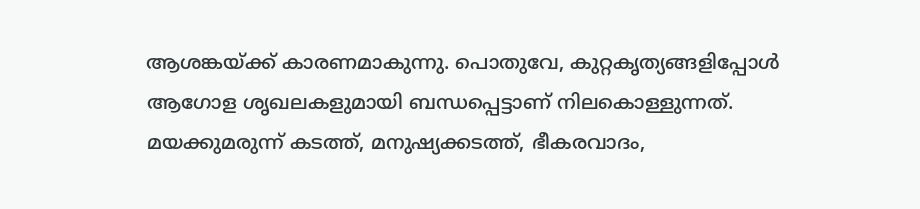ആശങ്കയ്‌ക്ക് കാരണമാകുന്നു. പൊതുവേ, കുറ്റകൃത്യങ്ങളിപ്പോള്‍ ആഗോള ശൃഖലകളുമായി ബന്ധപ്പെട്ടാണ് നിലകൊള്ളുന്നത്. മയക്കുമരുന്ന് കടത്ത്, മനുഷ്യക്കടത്ത്, ഭീകരവാദം,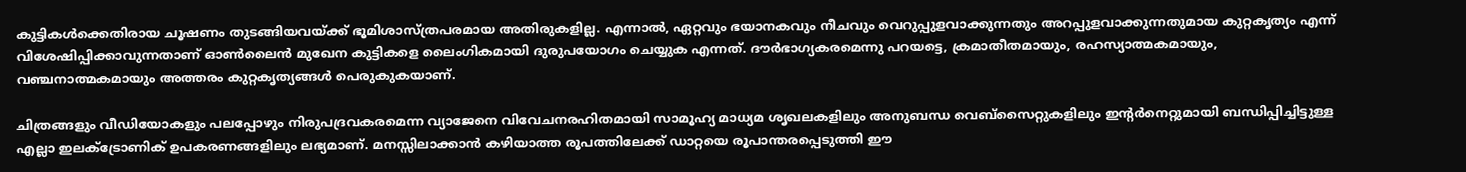കുട്ടികള്‍ക്കെതിരായ ചൂഷണം തുടങ്ങിയവയ്‌ക്ക് ഭൂമിശാസ്ത്രപരമായ അതിരുകളില്ല. എന്നാല്‍, ഏറ്റവും ഭയാനകവും നീചവും വെറുപ്പുളവാക്കുന്നതും അറപ്പുളവാക്കുന്നതുമായ കുറ്റകൃത്യം എന്ന് വിശേഷിപ്പിക്കാവുന്നതാണ് ഓണ്‍ലൈന്‍ മുഖേന കുട്ടികളെ ലൈംഗികമായി ദുരുപയോഗം ചെയ്യുക എന്നത്. ദൗര്‍ഭാഗ്യകരമെന്നു പറയട്ടെ, ക്രമാതീതമായും, രഹസ്യാത്മകമായും, വഞ്ചനാത്മകമായും അത്തരം കുറ്റകൃത്യങ്ങള്‍ പെരുകുകയാണ്.

ചിത്രങ്ങളും വീഡിയോകളും പലപ്പോഴും നിരുപദ്രവകരമെന്ന വ്യാജേനെ വിവേചനരഹിതമായി സാമൂഹ്യ മാധ്യമ ശൃഖലകളിലും അനുബന്ധ വെബ്‌സൈറ്റുകളിലും ഇന്റര്‍നെറ്റുമായി ബന്ധിപ്പിച്ചിട്ടുള്ള എല്ലാ ഇലക്ട്രോണിക് ഉപകരണങ്ങളിലും ലഭ്യമാണ്. മനസ്സിലാക്കാന്‍ കഴിയാത്ത രൂപത്തിലേക്ക് ഡാറ്റയെ രൂപാന്തരപ്പെടുത്തി ഈ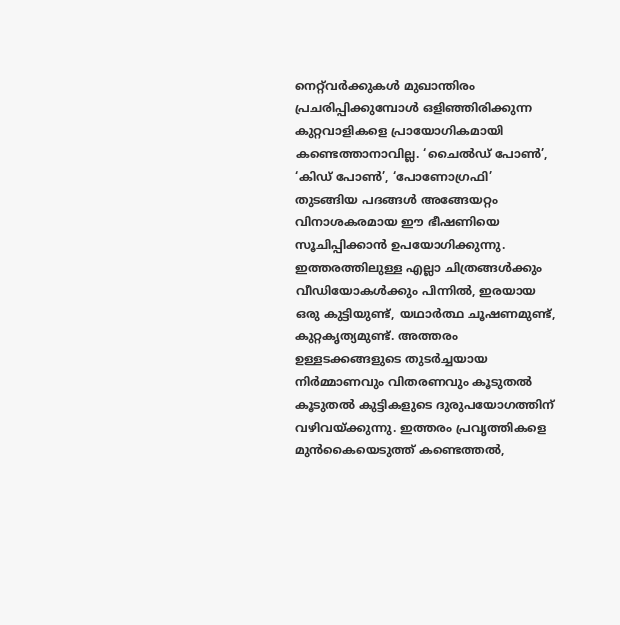നെറ്റ്‌വര്‍ക്കുകള്‍ മുഖാന്തിരം പ്രചരിപ്പിക്കുമ്പോള്‍ ഒളിഞ്ഞിരിക്കുന്ന കുറ്റവാളികളെ പ്രായോഗികമായി കണ്ടെത്താനാവില്ല. ‘ചൈല്‍ഡ് പോണ്‍’, ‘കിഡ് പോണ്‍’, ‘പോണോഗ്രഫി’ തുടങ്ങിയ പദങ്ങള്‍ അങ്ങേയറ്റം വിനാശകരമായ ഈ ഭീഷണിയെ സൂചിപ്പിക്കാന്‍ ഉപയോഗിക്കുന്നു. ഇത്തരത്തിലുള്ള എല്ലാ ചിത്രങ്ങള്‍ക്കും വീഡിയോകള്‍ക്കും പിന്നില്‍, ഇരയായ ഒരു കുട്ടിയുണ്ട്, യഥാര്‍ത്ഥ ചൂഷണമുണ്ട്, കുറ്റകൃത്യമുണ്ട്. അത്തരം ഉള്ളടക്കങ്ങളുടെ തുടര്‍ച്ചയായ നിര്‍മ്മാണവും വിതരണവും കൂടുതല്‍ കൂടുതല്‍ കുട്ടികളുടെ ദുരുപയോഗത്തിന് വഴിവയ്‌ക്കുന്നു. ഇത്തരം പ്രവൃത്തികളെ  മുന്‍കൈയെടുത്ത് കണ്ടെത്തല്‍,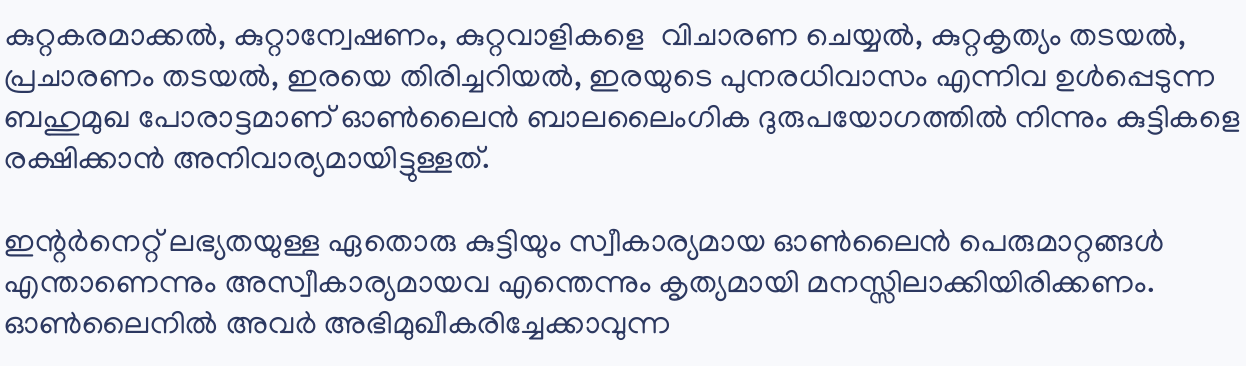കുറ്റകരമാക്കല്‍, കുറ്റാന്വേഷണം, കുറ്റവാളികളെ  വിചാരണ ചെയ്യല്‍, കുറ്റകൃത്യം തടയല്‍, പ്രചാരണം തടയല്‍, ഇരയെ തിരിച്ചറിയല്‍, ഇരയുടെ പുനരധിവാസം എന്നിവ ഉള്‍പ്പെടുന്ന ബഹുമുഖ പോരാട്ടമാണ് ഓണ്‍ലൈന്‍ ബാലലൈംഗിക ദുരുപയോഗത്തില്‍ നിന്നും കുട്ടികളെ രക്ഷിക്കാന്‍ അനിവാര്യമായിട്ടുള്ളത്.

ഇന്റര്‍നെറ്റ് ലഭ്യതയുള്ള ഏതൊരു കുട്ടിയും സ്വീകാര്യമായ ഓണ്‍ലൈന്‍ പെരുമാറ്റങ്ങള്‍ എന്താണെന്നും അസ്വീകാര്യമായവ എന്തെന്നും കൃത്യമായി മനസ്സിലാക്കിയിരിക്കണം. ഓണ്‍ലൈനില്‍ അവര്‍ അഭിമുഖീകരിച്ചേക്കാവുന്ന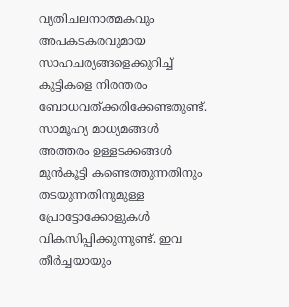വ്യതിചലനാത്മകവും അപകടകരവുമായ സാഹചര്യങ്ങളെക്കുറിച്ച് കുട്ടികളെ നിരന്തരം ബോധവത്ക്കരിക്കേണ്ടതുണ്ട്. സാമൂഹ്യ മാധ്യമങ്ങള്‍ അത്തരം ഉള്ളടക്കങ്ങള്‍ മുന്‍കൂട്ടി കണ്ടെത്തുന്നതിനും തടയുന്നതിനുമുള്ള പ്രോട്ടോക്കോളുകള്‍ വികസിപ്പിക്കുന്നുണ്ട്. ഇവ തീര്‍ച്ചയായും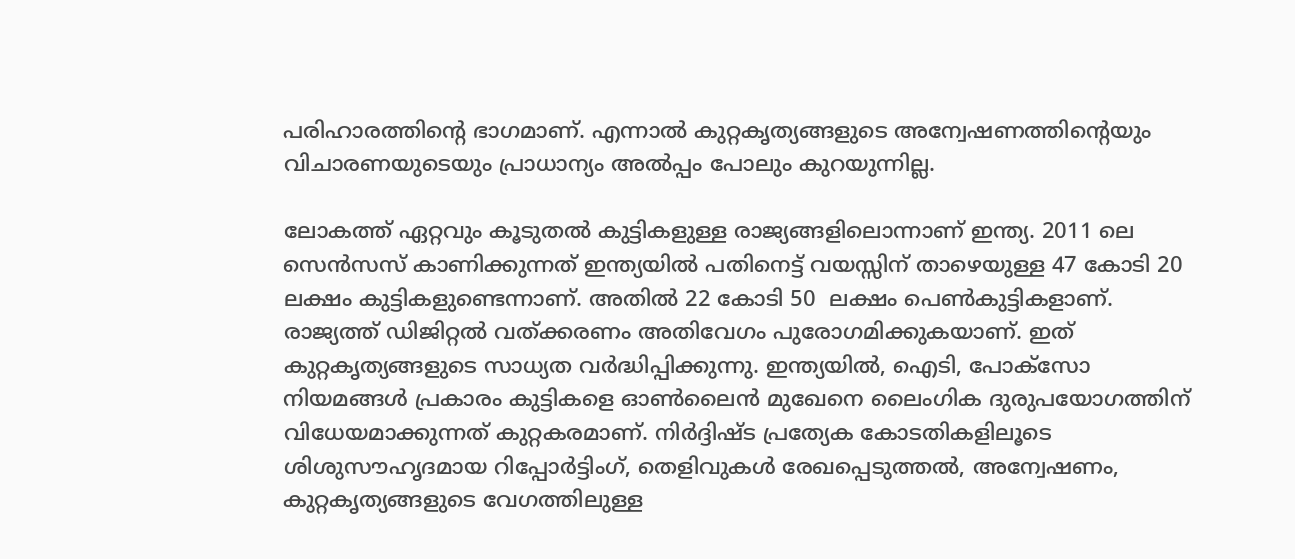പരിഹാരത്തിന്റെ ഭാഗമാണ്. എന്നാല്‍ കുറ്റകൃത്യങ്ങളുടെ അന്വേഷണത്തിന്റെയും വിചാരണയുടെയും പ്രാധാന്യം അല്‍പ്പം പോലും കുറയുന്നില്ല.

ലോകത്ത് ഏറ്റവും കൂടുതല്‍ കുട്ടികളുള്ള രാജ്യങ്ങളിലൊന്നാണ് ഇന്ത്യ. 2011 ലെ സെന്‍സസ് കാണിക്കുന്നത് ഇന്ത്യയില്‍ പതിനെട്ട് വയസ്സിന് താഴെയുള്ള 47 കോടി 20 ലക്ഷം കുട്ടികളുണ്ടെന്നാണ്. അതില്‍ 22 കോടി 50  ലക്ഷം പെണ്‍കുട്ടികളാണ്. രാജ്യത്ത് ഡിജിറ്റല്‍ വത്ക്കരണം അതിവേഗം പുരോഗമിക്കുകയാണ്. ഇത് കുറ്റകൃത്യങ്ങളുടെ സാധ്യത വര്‍ദ്ധിപ്പിക്കുന്നു. ഇന്ത്യയില്‍, ഐടി, പോക്‌സോ നിയമങ്ങള്‍ പ്രകാരം കുട്ടികളെ ഓണ്‍ലൈന്‍ മുഖേനെ ലൈംഗിക ദുരുപയോഗത്തിന് വിധേയമാക്കുന്നത് കുറ്റകരമാണ്. നിര്‍ദ്ദിഷ്ട പ്രത്യേക കോടതികളിലൂടെ  ശിശുസൗഹൃദമായ റിപ്പോര്‍ട്ടിംഗ്, തെളിവുകള്‍ രേഖപ്പെടുത്തല്‍, അന്വേഷണം, കുറ്റകൃത്യങ്ങളുടെ വേഗത്തിലുള്ള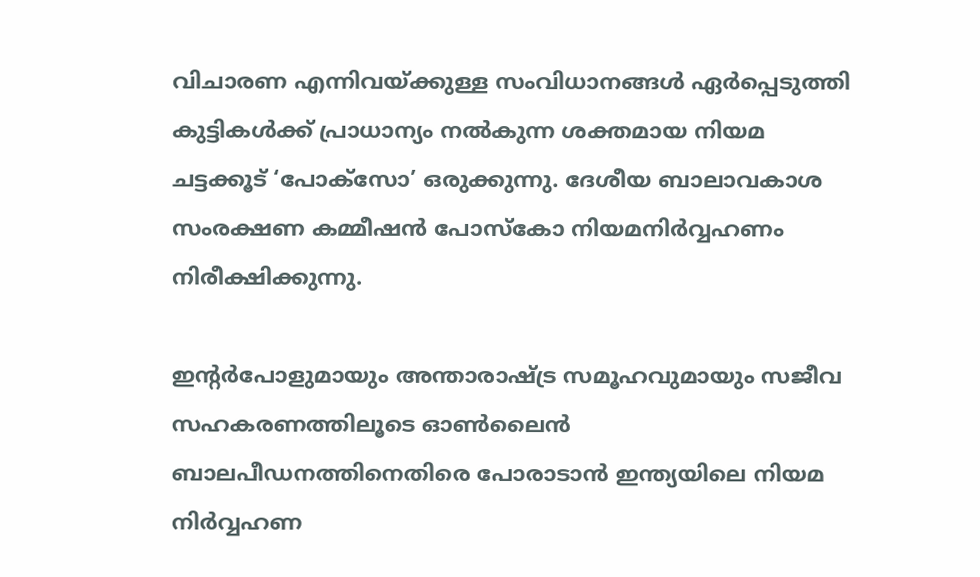വിചാരണ എന്നിവയ്‌ക്കുള്ള സംവിധാനങ്ങള്‍ ഏര്‍പ്പെടുത്തി കുട്ടികള്‍ക്ക് പ്രാധാന്യം നല്‍കുന്ന ശക്തമായ നിയമ ചട്ടക്കൂട് ‘പോക്‌സോ’ ഒരുക്കുന്നു. ദേശീയ ബാലാവകാശ സംരക്ഷണ കമ്മീഷന്‍ പോസ്‌കോ നിയമനിര്‍വ്വഹണം നിരീക്ഷിക്കുന്നു.

ഇന്റര്‍പോളുമായും അന്താരാഷ്‌ട്ര സമൂഹവുമായും സജീവ സഹകരണത്തിലൂടെ ഓണ്‍ലൈന്‍ ബാലപീഡനത്തിനെതിരെ പോരാടാന്‍ ഇന്ത്യയിലെ നിയമ നിര്‍വ്വഹണ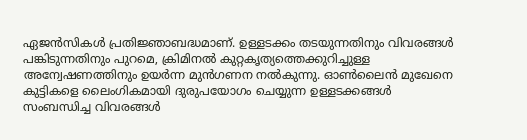ഏജന്‍സികള്‍ പ്രതിജ്ഞാബദ്ധമാണ്. ഉള്ളടക്കം തടയുന്നതിനും വിവരങ്ങള്‍ പങ്കിടുന്നതിനും പുറമെ, ക്രിമിനല്‍ കുറ്റകൃത്യത്തെക്കുറിച്ചുള്ള അന്വേഷണത്തിനും ഉയര്‍ന്ന മുന്‍ഗണന നല്‍കുന്നു. ഓണ്‍ലൈന്‍ മുഖേനെ  കുട്ടികളെ ലൈംഗികമായി ദുരുപയോഗം ചെയ്യുന്ന ഉള്ളടക്കങ്ങള്‍ സംബന്ധിച്ച വിവരങ്ങള്‍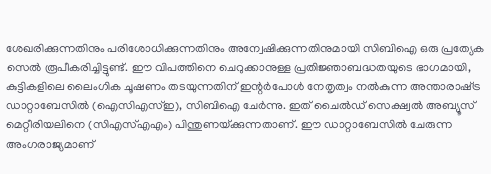ശേഖരിക്കുന്നതിനും പരിശോധിക്കുന്നതിനും അന്വേഷിക്കുന്നതിനുമായി സിബിഐ ഒരു പ്രത്യേക സെല്‍ രൂപീകരിച്ചിട്ടുണ്ട്. ഈ വിപത്തിനെ ചെറുക്കാനുള്ള പ്രതിജ്ഞാബദ്ധതയുടെ ഭാഗമായി, കുട്ടികളിലെ ലൈംഗിക ചൂഷണം തടയുന്നതിന് ഇന്റര്‍പോള്‍ നേതൃത്വം നല്‍കുന്ന അന്താരാഷ്‌ട്ര ഡാറ്റാബേസില്‍ (ഐസിഎസ്ഇ), സിബിഐ ചേര്‍ന്നു. ഇത് ചൈല്‍ഡ് സെക്ഷ്വല്‍ അബ്യൂസ് മെറ്റീരിയലിനെ (സിഎസ്എഎം) പിന്തുണയ്‌ക്കുന്നതാണ്. ഈ ഡാറ്റാബേസില്‍ ചേരുന്ന അംഗരാജ്യമാണ്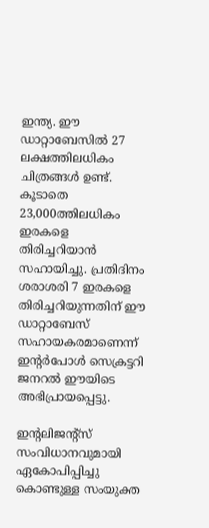ഇന്ത്യ. ഈ ഡാറ്റാബേസില്‍ 27 ലക്ഷത്തിലധികം ചിത്രങ്ങള്‍ ഉണ്ട്. കൂടാതെ 23,000ത്തിലധികം ഇരകളെ തിരിച്ചറിയാന്‍ സഹായിച്ചു. പ്രതിദിനം ശരാശരി 7 ഇരകളെ തിരിച്ചറിയുന്നതിന് ഈ ഡാറ്റാബേസ് സഹായകരമാണെന്ന് ഇന്റര്‍പോള്‍ സെക്രട്ടറി ജനറല്‍ ഈയിടെ അഭിപ്രായപ്പെട്ടു.

ഇന്റലിജന്റ്‌സ് സംവിധാനവുമായി ഏകോപിപ്പിച്ചു കൊണ്ടുള്ള സംയുക്ത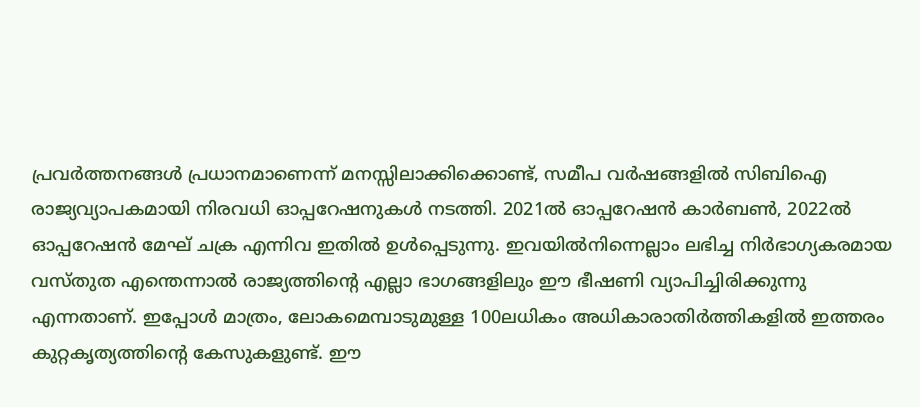പ്രവര്‍ത്തനങ്ങള്‍ പ്രധാനമാണെന്ന് മനസ്സിലാക്കിക്കൊണ്ട്, സമീപ വര്‍ഷങ്ങളില്‍ സിബിഐ രാജ്യവ്യാപകമായി നിരവധി ഓപ്പറേഷനുകള്‍ നടത്തി. 2021ല്‍ ഓപ്പറേഷന്‍ കാര്‍ബണ്‍, 2022ല്‍ ഓപ്പറേഷന്‍ മേഘ് ചക്ര എന്നിവ ഇതില്‍ ഉള്‍പ്പെടുന്നു. ഇവയില്‍നിന്നെല്ലാം ലഭിച്ച നിര്‍ഭാഗ്യകരമായ വസ്തുത എന്തെന്നാല്‍ രാജ്യത്തിന്റെ എല്ലാ ഭാഗങ്ങളിലും ഈ ഭീഷണി വ്യാപിച്ചിരിക്കുന്നു എന്നതാണ്. ഇപ്പോള്‍ മാത്രം, ലോകമെമ്പാടുമുള്ള 100ലധികം അധികാരാതിര്‍ത്തികളില്‍ ഇത്തരം കുറ്റകൃത്യത്തിന്റെ കേസുകളുണ്ട്. ഈ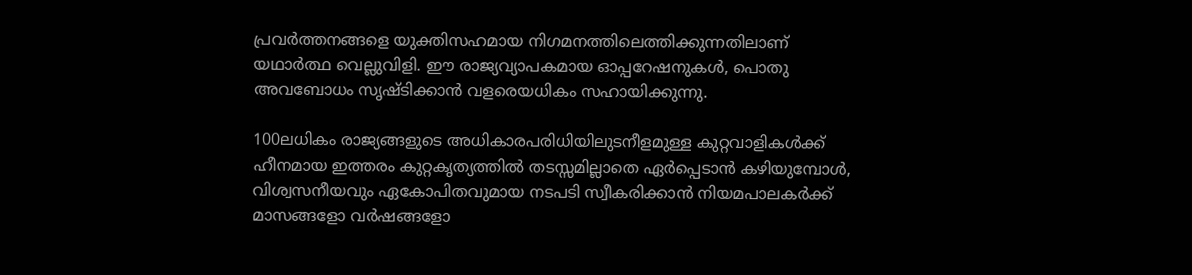പ്രവര്‍ത്തനങ്ങളെ യുക്തിസഹമായ നിഗമനത്തിലെത്തിക്കുന്നതിലാണ് യഥാര്‍ത്ഥ വെല്ലുവിളി. ഈ രാജ്യവ്യാപകമായ ഓപ്പറേഷനുകള്‍, പൊതു അവബോധം സൃഷ്ടിക്കാന്‍ വളരെയധികം സഹായിക്കുന്നു.

100ലധികം രാജ്യങ്ങളുടെ അധികാരപരിധിയിലുടനീളമുള്ള കുറ്റവാളികള്‍ക്ക് ഹീനമായ ഇത്തരം കുറ്റകൃത്യത്തില്‍ തടസ്സമില്ലാതെ ഏര്‍പ്പെടാന്‍ കഴിയുമ്പോള്‍, വിശ്വസനീയവും ഏകോപിതവുമായ നടപടി സ്വീകരിക്കാന്‍ നിയമപാലകര്‍ക്ക് മാസങ്ങളോ വര്‍ഷങ്ങളോ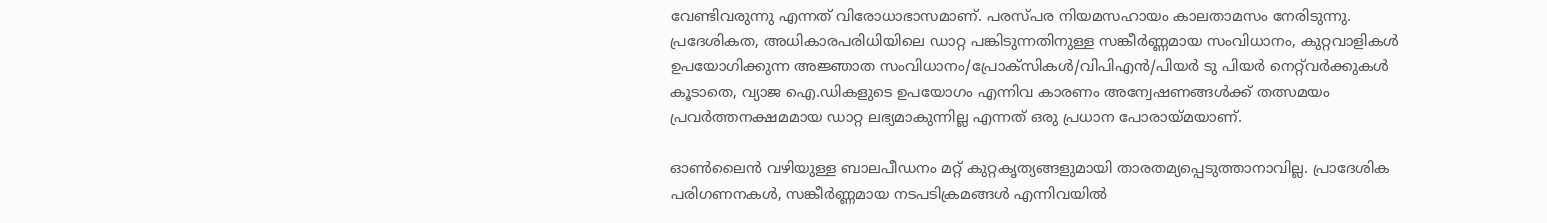വേണ്ടിവരുന്നു എന്നത് വിരോധാഭാസമാണ്. പരസ്പര നിയമസഹായം കാലതാമസം നേരിടുന്നു. പ്രദേശികത, അധികാരപരിധിയിലെ ഡാറ്റ പങ്കിടുന്നതിനുള്ള സങ്കീര്‍ണ്ണമായ സംവിധാനം, കുറ്റവാളികള്‍ ഉപയോഗിക്കുന്ന അജ്ഞാത സംവിധാനം/പ്രോക്‌സികള്‍/വിപിഎന്‍/പിയര്‍ ടു പിയര്‍ നെറ്റ്‌വര്‍ക്കുകള്‍ കൂടാതെ, വ്യാജ ഐ.ഡികളുടെ ഉപയോഗം എന്നിവ കാരണം അന്വേഷണങ്ങള്‍ക്ക് തത്സമയം പ്രവര്‍ത്തനക്ഷമമായ ഡാറ്റ ലഭ്യമാകുന്നില്ല എന്നത് ഒരു പ്രധാന പോരായ്‌മയാണ്.

ഓണ്‍ലൈന്‍ വഴിയുള്ള ബാലപീഡനം മറ്റ് കുറ്റകൃത്യങ്ങളുമായി താരതമ്യപ്പെടുത്താനാവില്ല. പ്രാദേശിക പരിഗണനകള്‍, സങ്കീര്‍ണ്ണമായ നടപടിക്രമങ്ങള്‍ എന്നിവയില്‍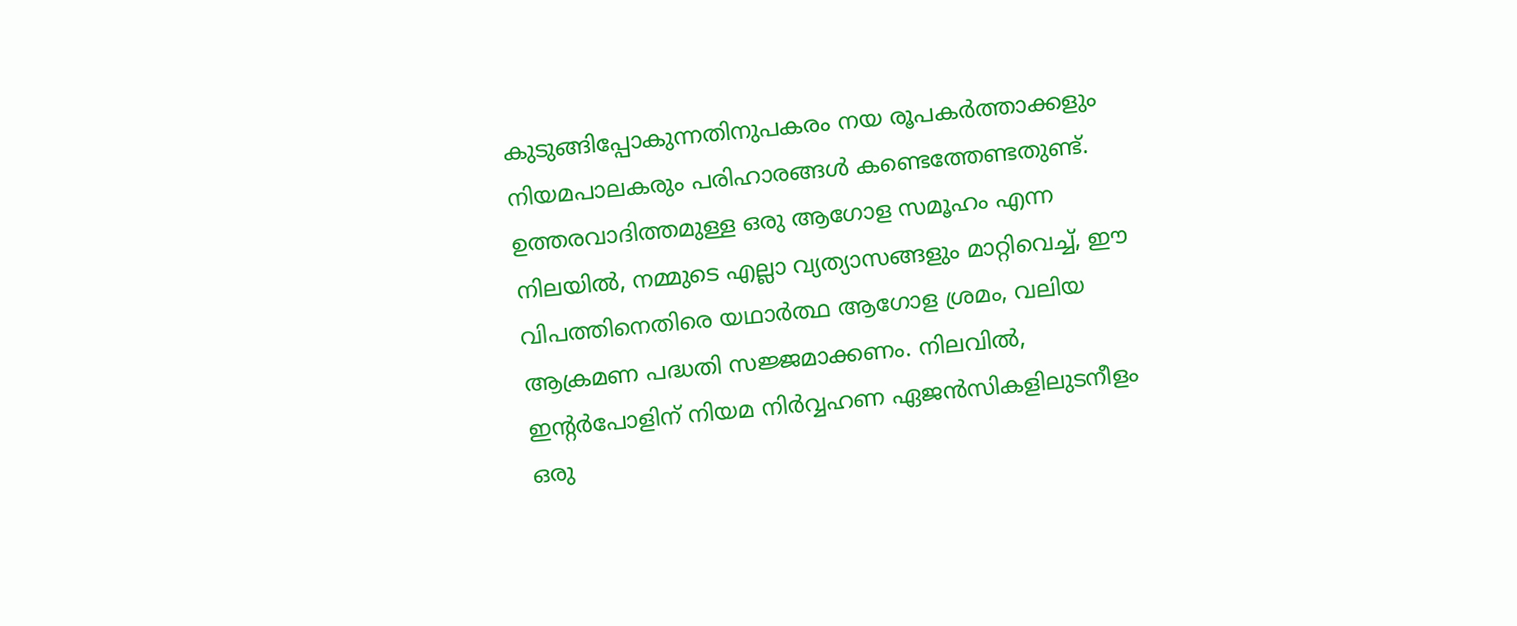കുടുങ്ങിപ്പോകുന്നതിനുപകരം നയ രൂപകര്‍ത്താക്കളും നിയമപാലകരും പരിഹാരങ്ങള്‍ കണ്ടെത്തേണ്ടതുണ്ട്. ഉത്തരവാദിത്തമുള്ള ഒരു ആഗോള സമൂഹം എന്ന നിലയില്‍, നമ്മുടെ എല്ലാ വ്യത്യാസങ്ങളും മാറ്റിവെച്ച്, ഈ വിപത്തിനെതിരെ യഥാര്‍ത്ഥ ആഗോള ശ്രമം, വലിയ ആക്രമണ പദ്ധതി സജ്ജമാക്കണം. നിലവില്‍, ഇന്റര്‍പോളിന് നിയമ നിര്‍വ്വഹണ ഏജന്‍സികളിലുടനീളം ഒരു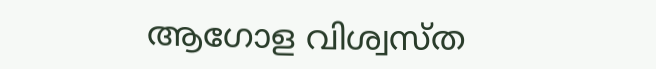ആഗോള വിശ്വസ്ത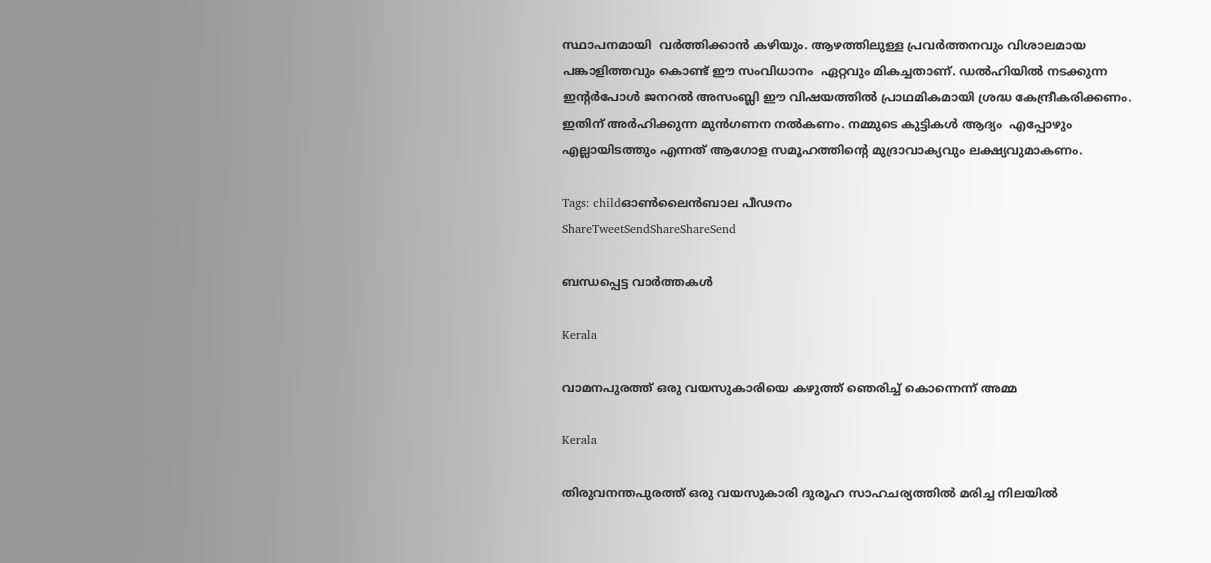സ്ഥാപനമായി  വര്‍ത്തിക്കാന്‍ കഴിയും. ആഴത്തിലുള്ള പ്രവര്‍ത്തനവും വിശാലമായ പങ്കാളിത്തവും കൊണ്ട് ഈ സംവിധാനം  ഏറ്റവും മികച്ചതാണ്. ഡല്‍ഹിയില്‍ നടക്കുന്ന ഇന്റര്‍പോള്‍ ജനറല്‍ അസംബ്ലി ഈ വിഷയത്തില്‍ പ്രാഥമികമായി ശ്രദ്ധ കേന്ദ്രീകരിക്കണം. ഇതിന് അര്‍ഹിക്കുന്ന മുന്‍ഗണന നല്‍കണം. നമ്മുടെ കുട്ടികള്‍ ആദ്യം  എപ്പോഴും എല്ലായിടത്തും എന്നത് ആഗോള സമൂഹത്തിന്റെ മുദ്രാവാക്യവും ലക്ഷ്യവുമാകണം.

Tags: childഓണ്‍ലൈന്‍ബാല പീഢനം
ShareTweetSendShareShareSend

ബന്ധപ്പെട്ട വാര്‍ത്തകള്‍

Kerala

വാമനപുരത്ത് ഒരു വയസുകാരിയെ കഴുത്ത് ഞെരിച്ച് കൊന്നെന്ന് അമ്മ

Kerala

തിരുവനന്തപുരത്ത് ഒരു വയസുകാരി ദുരൂഹ സാഹചര്യത്തില്‍ മരിച്ച നിലയില്‍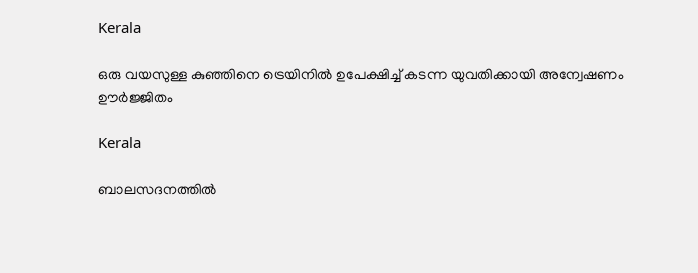Kerala

ഒരു വയസുള്ള കുഞ്ഞിനെ ട്രെയിനിൽ ഉപേക്ഷിച്ച് കടന്ന യുവതിക്കായി അന്വേഷണം ഊർജ്ജിതം

Kerala

ബാലസദനത്തില്‍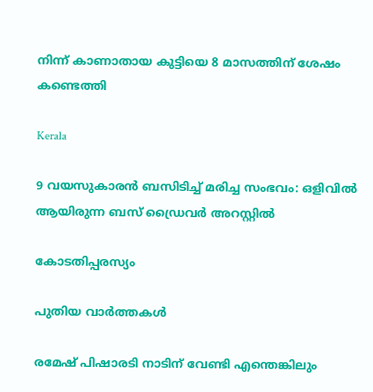നിന്ന് കാണാതായ കുട്ടിയെ 8 മാസത്തിന് ശേഷം കണ്ടെത്തി

Kerala

9 വയസുകാരന്‍ ബസിടിച്ച് മരിച്ച സംഭവം: ഒളിവില്‍ ആയിരുന്ന ബസ് ഡ്രൈവര്‍ അറസ്റ്റില്‍

കോടതിപ്പരസ്യം

പുതിയ വാര്‍ത്തകള്‍

രമേഷ് പിഷാരടി നാടിന് വേണ്ടി എന്തെങ്കിലും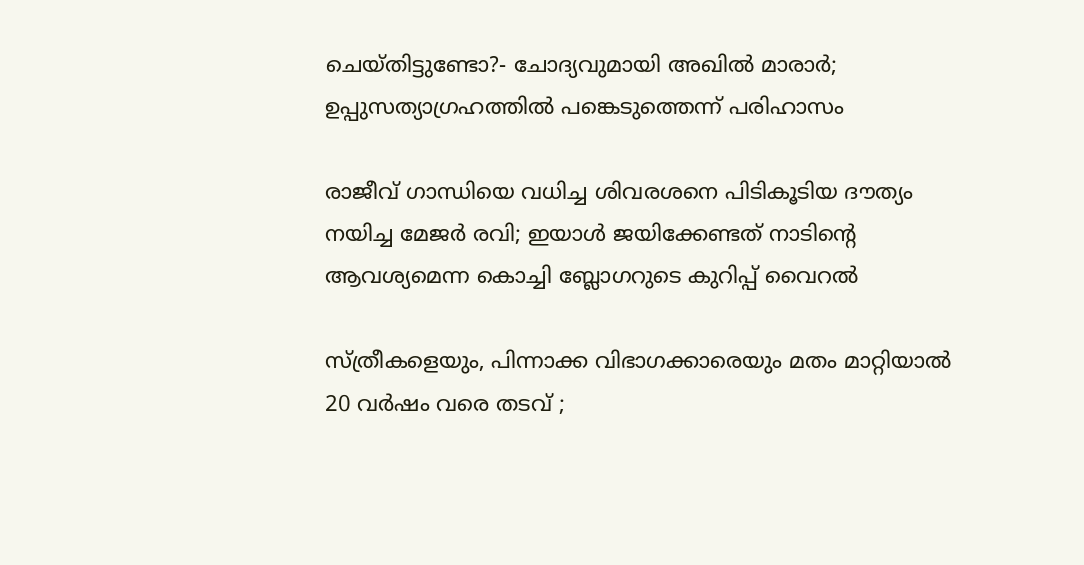ചെയ്തിട്ടുണ്ടോ?- ചോദ്യവുമായി അഖില്‍ മാരാര്‍; ഉപ്പുസത്യാഗ്രഹത്തില്‍ പങ്കെടുത്തെന്ന് പരിഹാസം

രാജീവ് ഗാന്ധിയെ വധിച്ച ശിവരശനെ പിടികൂടിയ ദൗത്യം നയിച്ച മേജർ രവി; ഇയാള്‍ ജയിക്കേണ്ടത് നാടിന്റെ ആവശ്യമെന്ന കൊച്ചി ബ്ലോഗറുടെ കുറിപ്പ് വൈറല്‍

സ്ത്രീകളെയും, പിന്നാക്ക വിഭാഗക്കാരെയും മതം മാറ്റിയാൽ 20 വർഷം വരെ തടവ് ;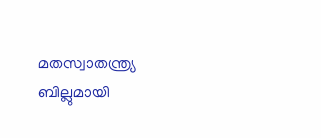മതസ്വാതന്ത്ര്യ ബില്ലുമായി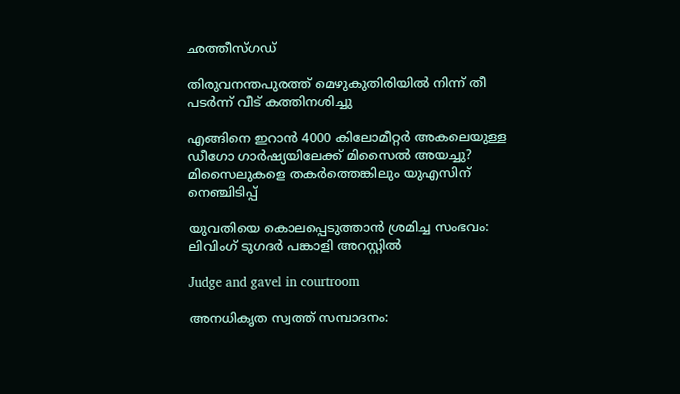ഛത്തീസ്ഗഡ്

തിരുവനന്തപുരത്ത് മെഴുകുതിരിയില്‍ നിന്ന് തീ പടര്‍ന്ന് വീട് കത്തിനശിച്ചു

എങ്ങിനെ ഇറാന്‍ 4000 കിലോമീറ്റർ അകലെയുള്ള ഡീഗോ ഗാർഷ്യയിലേക്ക് മിസൈല്‍ അയച്ചു? മിസൈലുകളെ തകര്‍ത്തെങ്കിലും യുഎസിന് നെഞ്ചിടിപ്പ്

യുവതിയെ കൊലപ്പെടുത്താന്‍ ശ്രമിച്ച സംഭവം: ലിവിംഗ് ടുഗദര്‍ പങ്കാളി അറസ്റ്റില്‍

Judge and gavel in courtroom

അനധികൃത സ്വത്ത് സമ്പാദനം: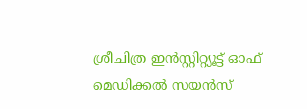ശ്രീചിത്ര ഇന്‍സ്റ്റിറ്റ്യൂട്ട് ഓഫ് മെഡിക്കല്‍ സയന്‍സ്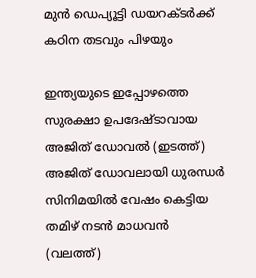മുന്‍ ഡെപ്യൂട്ടി ഡയറക്ടര്‍ക്ക് കഠിന തടവും പിഴയും

ഇന്ത്യയുടെ ഇപ്പോഴത്തെ സുരക്ഷാ ഉപദേഷ്ടാവായ അജിത് ഡോവല്‍ (ഇടത്ത്) അജിത് ഡോവലായി ധുരന്ധര്‍ സിനിമയില്‍ വേഷം കെട്ടിയ തമിഴ് നടന്‍ മാധവന്‍ (വലത്ത്)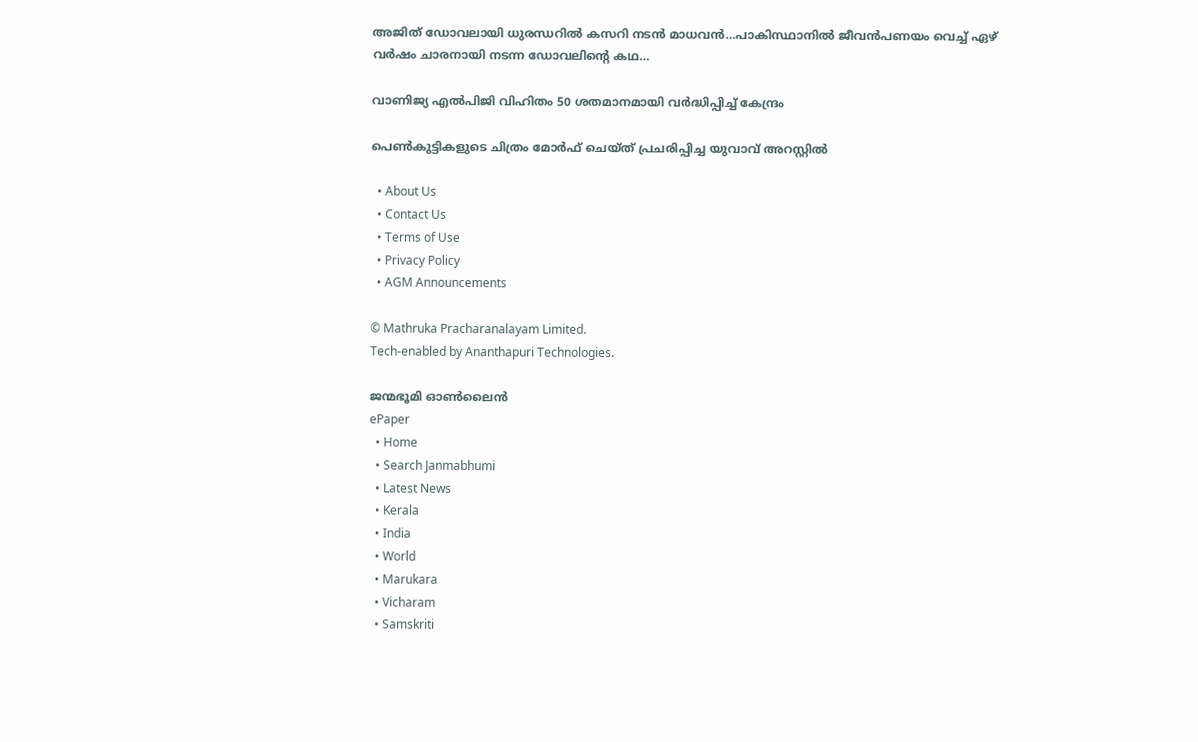അജിത് ഡോവലായി ധുരന്ധറില്‍ കസറി നടന്‍ മാധവന്‍…പാകിസ്ഥാനില്‍ ജീവന്‍പണയം വെച്ച് ഏഴ് വര്‍ഷം ചാരനായി നടന്ന ഡോവലിന്റെ കഥ…

വാണിജ്യ എല്‍പിജി വിഹിതം 50 ശതമാനമായി വര്‍ദ്ധിപ്പിച്ച് കേന്ദ്രം

പെണ്‍കുട്ടികളുടെ ചിത്രം മോര്‍ഫ് ചെയ്ത് പ്രചരിപ്പിച്ച യുവാവ് അറസ്റ്റില്‍

  • About Us
  • Contact Us
  • Terms of Use
  • Privacy Policy
  • AGM Announcements

© Mathruka Pracharanalayam Limited.
Tech-enabled by Ananthapuri Technologies.

ജന്മഭൂമി ഓണ്‍ലൈന്‍
ePaper
  • Home
  • Search Janmabhumi
  • Latest News
  • Kerala
  • India
  • World
  • Marukara
  • Vicharam
  • Samskriti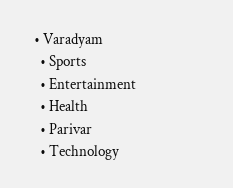• Varadyam
  • Sports
  • Entertainment
  • Health
  • Parivar
  • Technology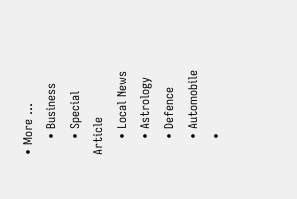• More …
    • Business
    • Special Article
    • Local News
    • Astrology
    • Defence
    • Automobile
    •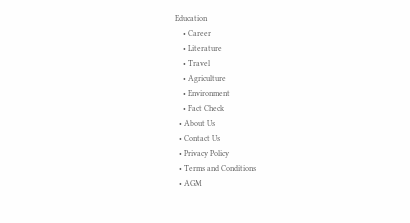Education
    • Career
    • Literature
    • Travel
    • Agriculture
    • Environment
    • Fact Check
  • About Us
  • Contact Us
  • Privacy Policy
  • Terms and Conditions
  • AGM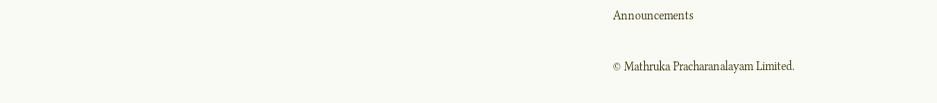Announcements

© Mathruka Pracharanalayam Limited.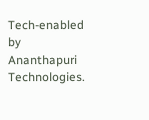Tech-enabled by Ananthapuri Technologies.